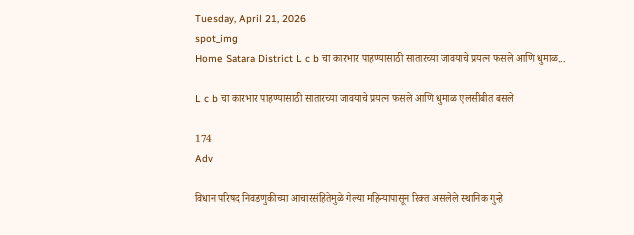Tuesday, April 21, 2026
spot_img
Home Satara District L c b चा कारभार पाहण्यासाठी सातारच्या जावयाचे प्रयत्न फसले आणि धुमाळ...

L c b चा कारभार पाहण्यासाठी सातारच्या जावयाचे प्रयत्न फसले आणि धुमाळ एलसीबीत बसले

174
Adv

विधान परिषद निवडणुकीच्या आचारसंहितेमुळे गेल्या महिन्यापासून रिक्त असलेले स्थानिक गुन्हे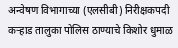अन्वेषण विभागाच्या (एलसीबी) निरीक्षकपदी कऱ्हाड तालुका पोलिस ठाण्याचे किशोर धुमाळ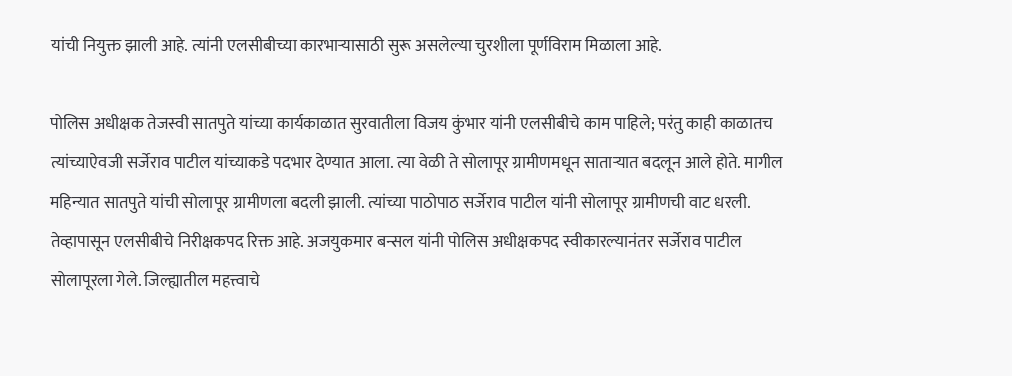यांची नियुक्त झाली आहे. त्यांनी एलसीबीच्या कारभाऱ्यासाठी सुरू असलेल्या चुरशीला पूर्णविराम मिळाला आहे.

पोलिस अधीक्षक तेजस्वी सातपुते यांच्या कार्यकाळात सुरवातीला विजय कुंभार यांनी एलसीबीचे काम पाहिले; परंतु काही काळातच त्यांच्याऐवजी सर्जेराव पाटील यांच्याकडे पदभार देण्यात आला. त्या वेळी ते सोलापूर ग्रामीणमधून साताऱ्यात बदलून आले होते. मागील महिन्यात सातपुते यांची सोलापूर ग्रामीणला बदली झाली. त्यांच्या पाठोपाठ सर्जेराव पाटील यांनी सोलापूर ग्रामीणची वाट धरली. तेव्हापासून एलसीबीचे निरीक्षकपद रिक्त आहे. अजयुकमार बन्सल यांनी पोलिस अधीक्षकपद स्वीकारल्यानंतर सर्जेराव पाटील सोलापूरला गेले. जिल्ह्यातील महत्त्वाचे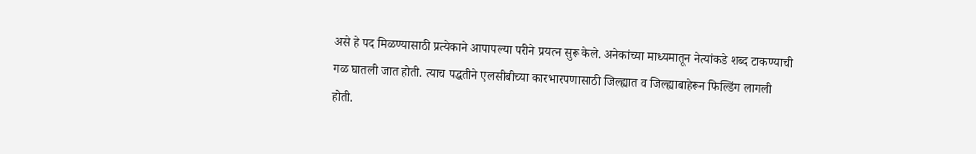असे हे पद मिळण्यासाठी प्रत्येकाने आपापल्या परीने प्रयत्न सुरू केले. अनेकांच्या माध्यमातून नेत्यांकडे शब्द टाकण्याची गळ घातली जात होती. त्याच पद्धतीने एलसीबीच्या कारभारपणासाठी जिल्ह्यात व जिल्ह्याबाहेरून फिल्डिंग लागली होती.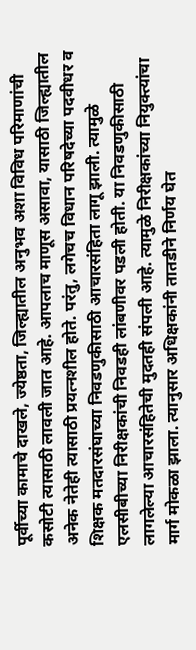पूर्वीच्या कामाचे दाखले, ज्येष्ठता, जिल्ह्यातील अनुभव अशा विविध परिमाणांची कसोटी त्यासाठी लावली जात आहे. आपलाच माणूस असावा, यासाठी जिल्ह्यातील अनेक नेतेही त्यासाठी प्रयत्नशील होते. परंतु, लगेचच विधान परिषदेच्या पदवीधर व शिक्षक मतदारसंघाच्या निवडणुकीसाठी आचारसंहिता लागू झाली. त्यामुळे एलसीबीच्या निरीक्षकांची निवडही लांबणीवर पडली होती. या निवडणुकीसाठी लागलेल्या आचारसंहितेची मुदतही संपली आहे. त्यामुळे निरीक्षकांच्या नियुक्‍त्यांचा मार्ग मोकळा झाला. त्यानुसार अधिक्षकांनी तातडीने निर्णय घेत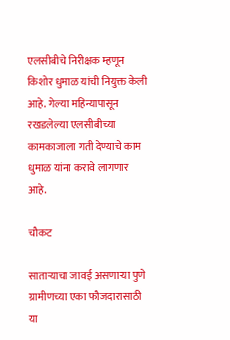एलसीबीचे निरीक्षक म्हणून किशोर धुमाळ यांची नियुक्त केली आहे. गेल्या महिन्यापासून रखडलेल्या एलसीबीच्या कामकाजाला गती देण्याचे काम धुमाळ यांना करावे लागणार आहे.

चौकट

साताऱ्याचा जावई असणाऱ्या पुणे ग्रामीणच्या एका फौजदारासाठी या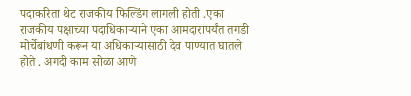पदाकरिता थेट राजकीय फिल्डिंग लागली होती .एका राजकीय पक्षाच्या पदाधिकाऱ्याने एका आमदारापर्यंत तगडी मोर्चेबांधणी करून या अधिकाऱ्यासाठी देव पाण्यात घातले होते . अगदी काम सोळा आणे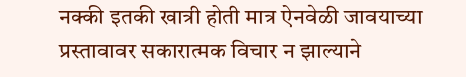नक्की इतकी खात्री होती मात्र ऐनवेळी जावयाच्या प्रस्तावावर सकारात्मक विचार न झाल्याने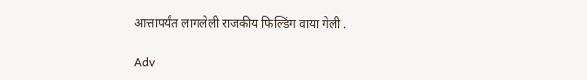आत्तापर्यंत लागलेली राजकीय फिल्डिंग वाया गेली .

Adv